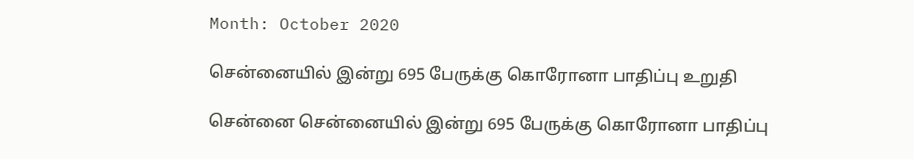Month: October 2020

சென்னையில் இன்று 695 பேருக்கு கொரோனா பாதிப்பு உறுதி

சென்னை சென்னையில் இன்று 695 பேருக்கு கொரோனா பாதிப்பு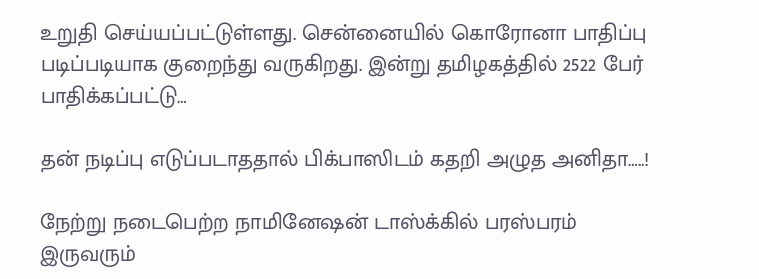உறுதி செய்யப்பட்டுள்ளது. சென்னையில் கொரோனா பாதிப்பு படிப்படியாக குறைந்து வருகிறது. இன்று தமிழகத்தில் 2522 பேர் பாதிக்கப்பட்டு…

தன் நடிப்பு எடுப்படாததால் பிக்பாஸிடம் கதறி அழுத அனிதா…..!

நேற்று நடைபெற்ற நாமினேஷன் டாஸ்க்கில் பரஸ்பரம் இருவரும்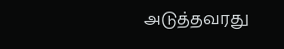அடுத்தவரது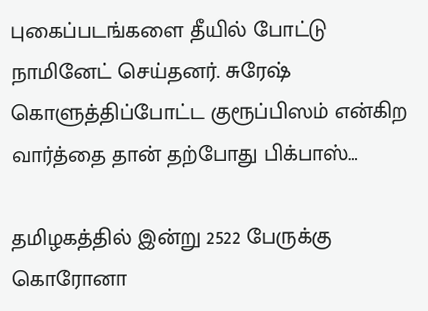புகைப்படங்களை தீயில் போட்டு நாமினேட் செய்தனர். சுரேஷ் கொளுத்திப்போட்ட குரூப்பிஸம் என்கிற வார்த்தை தான் தற்போது பிக்பாஸ்…

தமிழகத்தில் இன்று 2522 பேருக்கு கொரோனா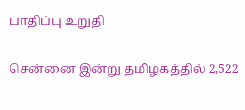பாதிப்பு உறுதி

சென்னை இன்று தமிழகத்தில் 2,522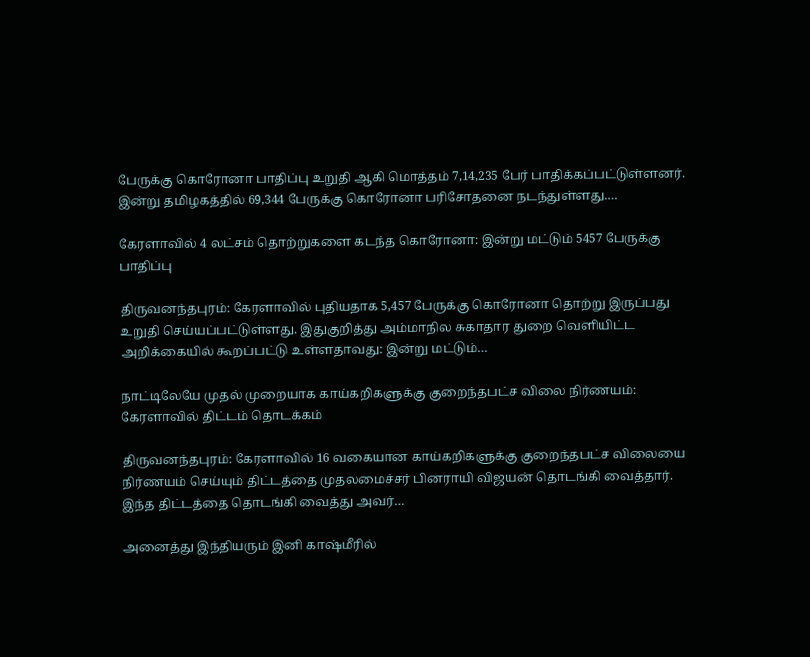பேருக்கு கொரோனா பாதிப்பு உறுதி ஆகி மொத்தம் 7,14,235 பேர் பாதிக்கப்பட்டுள்ளனர். இன்று தமிழகத்தில் 69,344 பேருக்கு கொரோனா பரிசோதனை நடந்துள்ளது.…

கேரளாவில் 4 லட்சம் தொற்றுகளை கடந்த கொரோனா: இன்று மட்டும் 5457 பேருக்கு பாதிப்பு

திருவனந்தபுரம்: கேரளாவில் புதியதாக 5,457 பேருக்கு கொரோனா தொற்று இருப்பது உறுதி செய்யப்பட்டுள்ளது. இதுகுறித்து அம்மாநில சுகாதார துறை வெளியிட்ட அறிக்கையில் கூறப்பட்டு உள்ளதாவது: இன்று மட்டும்…

நாட்டிலேயே முதல் முறையாக காய்கறிகளுக்கு குறைந்தபட்ச விலை நிர்ணயம்: கேரளாவில் திட்டம் தொடக்கம்

திருவனந்தபுரம்: கேரளாவில் 16 வகையான காய்கறிகளுக்கு குறைந்தபட்ச விலையை நிர்ணயம் செய்யும் திட்டத்தை முதலமைச்சர் பினராயி விஜயன் தொடங்கி வைத்தார். இந்த திட்டத்தை தொடங்கி வைத்து அவர்…

அனைத்து இந்தியரும் இனி காஷ்மீரில்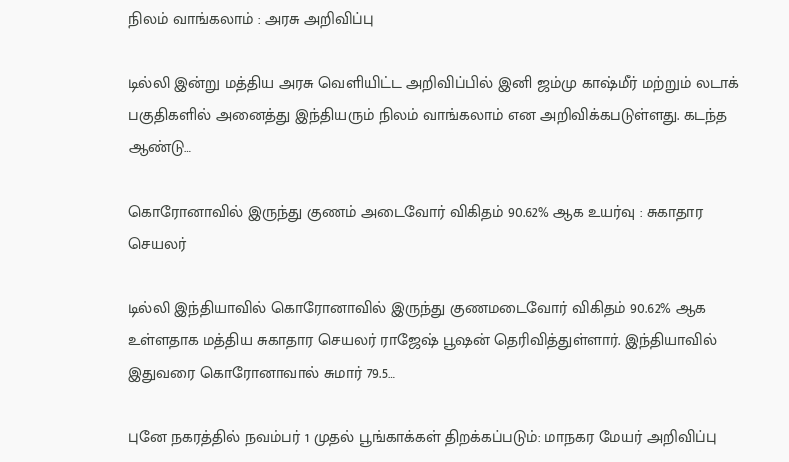நிலம் வாங்கலாம் : அரசு அறிவிப்பு

டில்லி இன்று மத்திய அரசு வெளியிட்ட அறிவிப்பில் இனி ஜம்மு காஷ்மீர் மற்றும் லடாக் பகுதிகளில் அனைத்து இந்தியரும் நிலம் வாங்கலாம் என அறிவிக்கபடுள்ளது. கடந்த ஆண்டு…

கொரோனாவில் இருந்து குணம் அடைவோர் விகிதம் 90.62% ஆக உயர்வு : சுகாதார செயலர்

டில்லி இந்தியாவில் கொரோனாவில் இருந்து குணமடைவோர் விகிதம் 90.62% ஆக உள்ளதாக மத்திய சுகாதார செயலர் ராஜேஷ் பூஷன் தெரிவித்துள்ளார். இந்தியாவில் இதுவரை கொரோனாவால் சுமார் 79.5…

புனே நகரத்தில் நவம்பர் 1 முதல் பூங்காக்கள் திறக்கப்படும்: மாநகர மேயர் அறிவிப்பு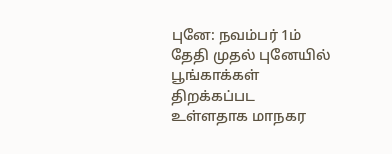புனே: நவம்பர் 1ம் தேதி முதல் புனேயில் பூங்காக்கள் திறக்கப்பட உள்ளதாக மாநகர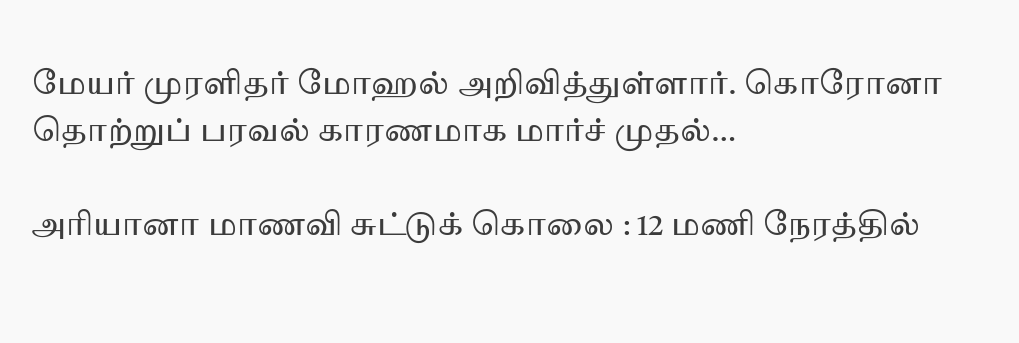மேயர் முரளிதர் மோஹல் அறிவித்துள்ளார். கொரோனா தொற்றுப் பரவல் காரணமாக மார்ச் முதல்…

அரியானா மாணவி சுட்டுக் கொலை : 12 மணி நேரத்தில்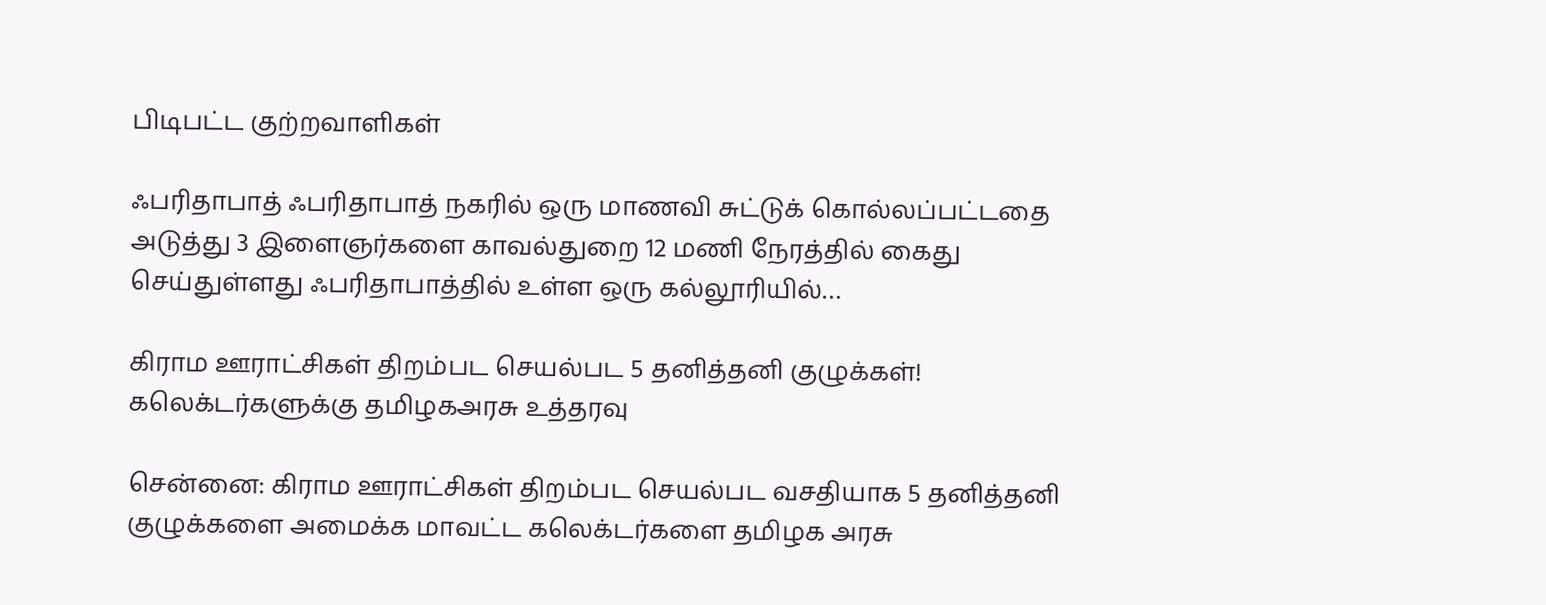பிடிபட்ட குற்றவாளிகள்

ஃபரிதாபாத் ஃபரிதாபாத் நகரில் ஒரு மாணவி சுட்டுக் கொல்லப்பட்டதை அடுத்து 3 இளைஞர்களை காவல்துறை 12 மணி நேரத்தில் கைது செய்துள்ளது ஃபரிதாபாத்தில் உள்ள ஒரு கல்லூரியில்…

கிராம ஊராட்சிகள் திறம்பட செயல்பட 5 தனித்தனி குழுக்கள்! கலெக்டர்களுக்கு தமிழகஅரசு உத்தரவு

சென்னை: கிராம ஊராட்சிகள் திறம்பட செயல்பட வசதியாக 5 தனித்தனி குழுக்களை அமைக்க மாவட்ட கலெக்டர்களை தமிழக அரசு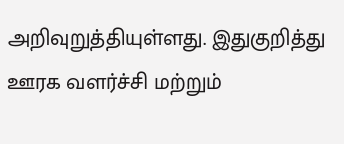அறிவுறுத்தியுள்ளது. இதுகுறித்து ஊரக வளர்ச்சி மற்றும்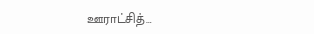ஊராட்சித்…